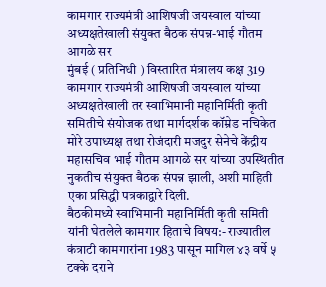कामगार राज्यमंत्री आशिषजी जयस्वाल यांच्या अध्यक्षतेखाली संयुक्त बैठक संपन्न-भाई गौतम आगळे सर
मुंबई ( प्रतिनिधी ) विस्तारित मंत्रालय कक्ष 319 कामगार राज्यमंत्री आशिषजी जयस्वाल यांच्या अध्यक्षतेखाली तर स्वाभिमानी महानिर्मिती कृती समितीचे संयोजक तथा मार्गदर्शक कॉम्रेड नचिकेत मोरे उपाध्यक्ष तथा रोजंदारी मजदुर सेनेचे केंद्रीय महासचिव भाई गौतम आगळे सर यांच्या उपस्थितीत नुकतीच संयुक्त बैठक संपन्न झाली, अशी माहिती एका प्रसिद्धी पत्रकाद्वारे दिली.
बैठकीमध्ये स्वाभिमानी महानिर्मिती कृती समिती यांनी घेतलेले कामगार हिताचे विषय:- राज्यातील कंत्राटी कामगारांना 1983 पासून मागिल ४३ वर्षे ५ टक्के दराने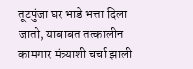तूटपुंजा घर भाडे भत्ता दिला जातो, याबाबत तत्कालीन कामगार मंत्र्याशी चर्चा झाली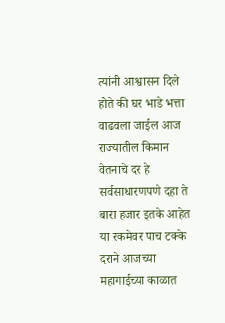त्यांनी आश्वासन दिले होते की घर भाडे भत्ता वाढवला जाईल आज राज्यातील किमान वेतनाचे दर हे सर्वसाधारणपणे दहा ते बारा हजार इतके आहेत या रकमेवर पाच टक्के दराने आजच्या महागाईच्या काळात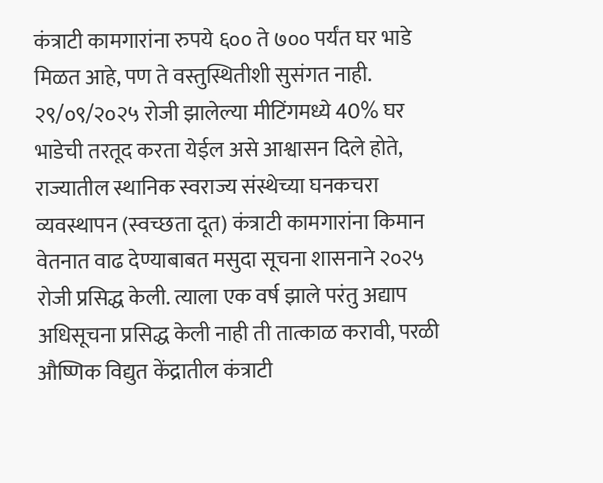कंत्राटी कामगारांना रुपये ६०० ते ७०० पर्यंत घर भाडे मिळत आहे, पण ते वस्तुस्थितीशी सुसंगत नाही. २९/०९/२०२५ रोजी झालेल्या मीटिंगमध्ये 40% घर भाडेची तरतूद करता येईल असे आश्वासन दिले होते, राज्यातील स्थानिक स्वराज्य संस्थेच्या घनकचरा व्यवस्थापन (स्वच्छता दूत) कंत्राटी कामगारांना किमान वेतनात वाढ देण्याबाबत मसुदा सूचना शासनाने २०२५ रोजी प्रसिद्ध केली. त्याला एक वर्ष झाले परंतु अद्याप अधिसूचना प्रसिद्ध केली नाही ती तात्काळ करावी, परळी औष्णिक विद्युत केंद्रातील कंत्राटी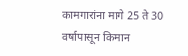कामगारांना मागे 25 ते 30 वर्षापासून किमान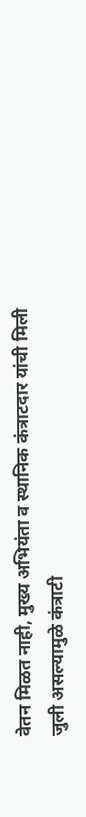वेतन मिळत नाही, मुख्य अभियंता व स्थानिक कंत्राटदार यांची मिली जुली असल्यामुळे कंत्राटी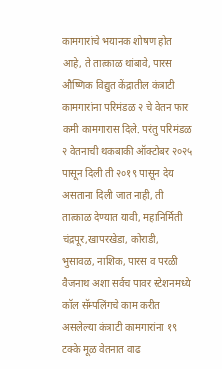कामगारांचे भयानक शोषण होत आहे, ते तात्काळ थांबावे, पारस औष्णिक विद्युत केंद्रातील कंत्राटी कामगारांना परिमंडळ २ चे वेतन फार कमी कामगारास दिले. परंतु परिमंडळ २ वेतनाची थकबाकी ऑक्टोबर २०२५ पासून दिली ती २०१९ पासून देय असताना दिली जात नाही, ती तात्काळ देण्यात यावी, महानिर्मिती चंद्रपूर,खापरखेडा, कोराडी, भुसावळ, नाशिक, पारस व परळी वैजनाथ अशा सर्वच पावर स्टेशनमध्ये कॉल सॅम्पलिंगचे काम करीत असलेल्या कंत्राटी कामगारांना १९ टक्के मूळ वेतनात वाढ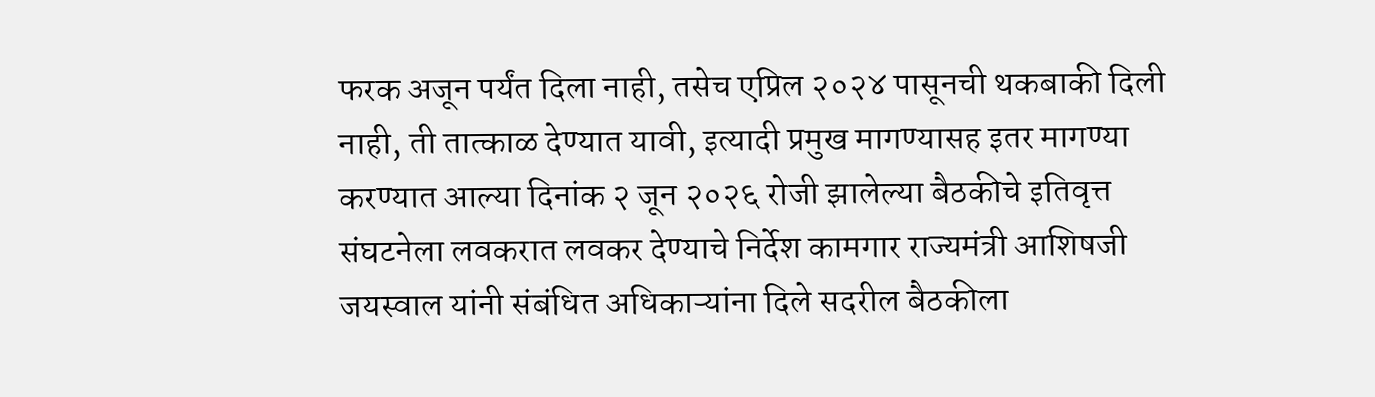फरक अजून पर्यंत दिला नाही, तसेच एप्रिल २०२४ पासूनची थकबाकी दिली नाही, ती तात्काळ देण्यात यावी, इत्यादी प्रमुख मागण्यासह इतर मागण्या करण्यात आल्या दिनांक २ जून २०२६ रोजी झालेल्या बैठकीचे इतिवृत्त संघटनेला लवकरात लवकर देण्याचे निर्देश कामगार राज्यमंत्री आशिषजी जयस्वाल यांनी संबंधित अधिकाऱ्यांना दिले सदरील बैठकीला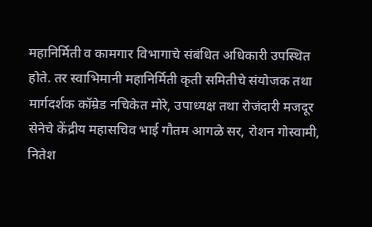महानिर्मिती व कामगार विभागाचे संबंधित अधिकारी उपस्थित होते. तर स्वाभिमानी महानिर्मिती कृती समितीचे संयोजक तथा मार्गदर्शक कॉम्रेड नचिकेत मोरे, उपाध्यक्ष तथा रोजंदारी मजदूर सेनेचे केंद्रीय महासचिव भाई गौतम आगळे सर, रोशन गोस्वामी, नितेश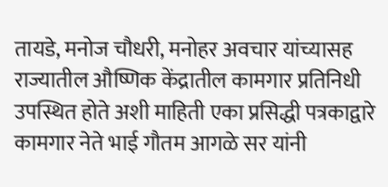तायडे, मनोज चौधरी, मनोहर अवचार यांच्यासह राज्यातील औष्णिक केंद्रातील कामगार प्रतिनिधी उपस्थित होते अशी माहिती एका प्रसिद्धी पत्रकाद्वारे कामगार नेते भाई गौतम आगळे सर यांनी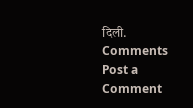दिली.
Comments
Post a Comment